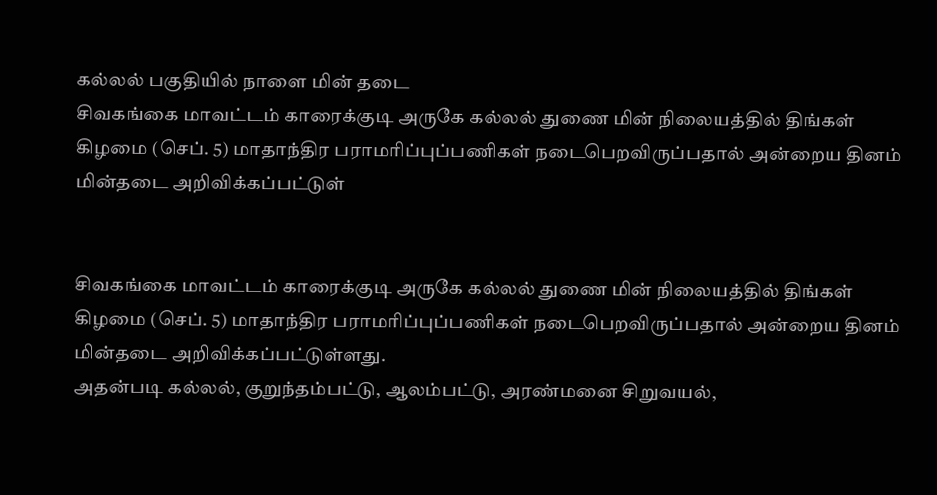கல்லல் பகுதியில் நாளை மின் தடை
சிவகங்கை மாவட்டம் காரைக்குடி அருகே கல்லல் துணை மின் நிலையத்தில் திங்கள் கிழமை (செப். 5) மாதாந்திர பராமரிப்புப்பணிகள் நடைபெறவிருப்பதால் அன்றைய தினம் மின்தடை அறிவிக்கப்பட்டுள்


சிவகங்கை மாவட்டம் காரைக்குடி அருகே கல்லல் துணை மின் நிலையத்தில் திங்கள் கிழமை (செப். 5) மாதாந்திர பராமரிப்புப்பணிகள் நடைபெறவிருப்பதால் அன்றைய தினம் மின்தடை அறிவிக்கப்பட்டுள்ளது.
அதன்படி கல்லல், குறுந்தம்பட்டு, ஆலம்பட்டு, அரண்மனை சிறுவயல்,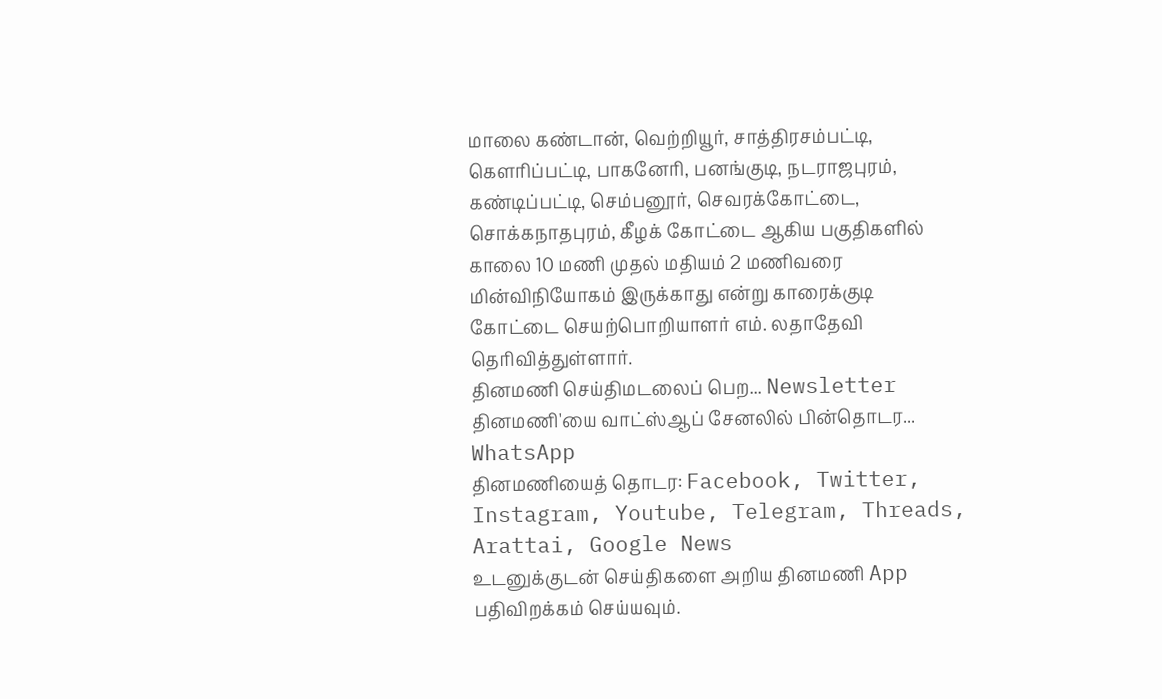மாலை கண்டான், வெற்றியூர், சாத்திரசம்பட்டி, கெளரிப்பட்டி, பாகனேரி, பனங்குடி, நடராஜபுரம், கண்டிப்பட்டி, செம்பனூர், செவரக்கோட்டை, சொக்கநாதபுரம், கீழக் கோட்டை ஆகிய பகுதிகளில் காலை 10 மணி முதல் மதியம் 2 மணிவரை மின்விநியோகம் இருக்காது என்று காரைக்குடி கோட்டை செயற்பொறியாளர் எம். லதாதேவி தெரிவித்துள்ளார்.
தினமணி செய்திமடலைப் பெற... Newsletter
தினமணி'யை வாட்ஸ்ஆப் சேனலில் பின்தொடர... WhatsApp
தினமணியைத் தொடர: Facebook, Twitter, Instagram, Youtube, Telegram, Threads, Arattai, Google News
உடனுக்குடன் செய்திகளை அறிய தினமணி App பதிவிறக்கம் செய்யவும்.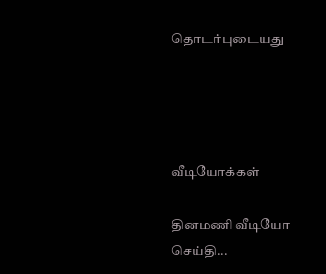தொடர்புடையது




வீடியோக்கள்

தினமணி வீடியோ செய்தி...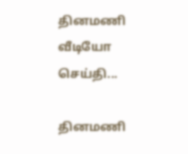தினமணி வீடியோ செய்தி...

தினமணி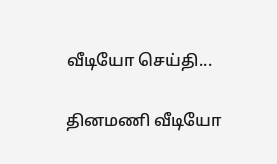வீடியோ செய்தி...

தினமணி வீடியோ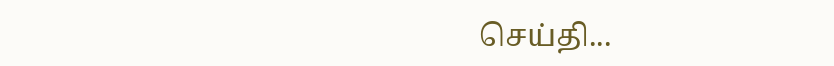செய்தி...